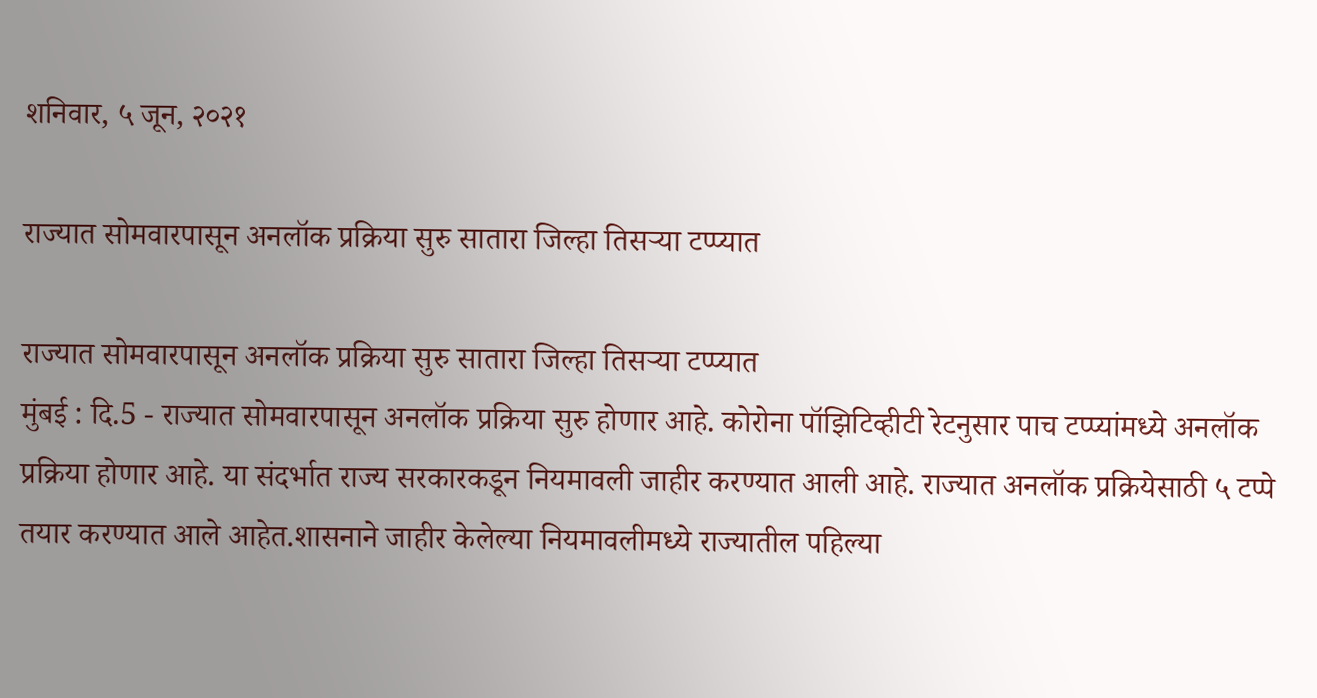शनिवार, ५ जून, २०२१

राज्यात सोमवारपासून अनलॉक प्रक्रिया सुरु सातारा जिल्हा तिसऱ्या टप्प्यात

राज्यात सोमवारपासून अनलॉक प्रक्रिया सुरु सातारा जिल्हा तिसऱ्या टप्प्यात
मुंबई : दि.5 - राज्यात सोमवारपासून अनलॉक प्रक्रिया सुरु होणार आहे. कोरोना पॉझिटिव्हीटी रेटनुसार पाच टप्प्यांमध्ये अनलॉक प्रक्रिया होणार आहे. या संदर्भात राज्य सरकारकडून नियमावली जाहीर करण्यात आली आहे. राज्यात अनलॉक प्रक्रियेसाठी ५ टप्पे तयार करण्यात आले आहेत.शासनाने जाहीर केलेल्या नियमावलीमध्ये राज्यातील पहिल्या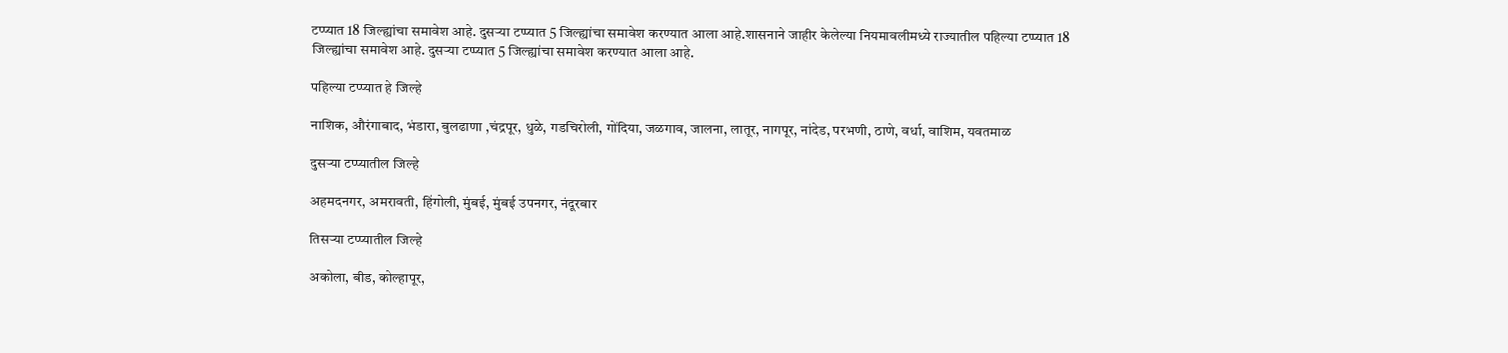टप्प्यात 18 जिल्ह्यांचा समावेश आहे. दुसऱ्या टप्प्यात 5 जिल्ह्यांचा समावेश करण्यात आला आहे.शासनाने जाहीर केलेल्या नियमावलीमध्ये राज्यातील पहिल्या टप्प्यात 18 जिल्ह्यांचा समावेश आहे. दुसऱ्या टप्प्यात 5 जिल्ह्यांचा समावेश करण्यात आला आहे.

पहिल्या टप्प्यात हे जिल्हे

नाशिक, औरंगाबाद, भंडारा, बुलढाणा ,चंद्रपूर, धुळे, गडचिरोली, गोंदिया, जळगाव, जालना, लातूर, नागपूर, नांदेड, परभणी, ठाणे, वर्धा, वाशिम, यवतमाळ

दुसऱ्या टप्प्यातील जिल्हे

अहमदनगर, अमरावती, हिंगोली, मुंबई, मुंबई उपनगर, नंदूरबार

तिसऱ्या टप्प्यातील जिल्हे

अकोला, बीड, कोल्हापूर,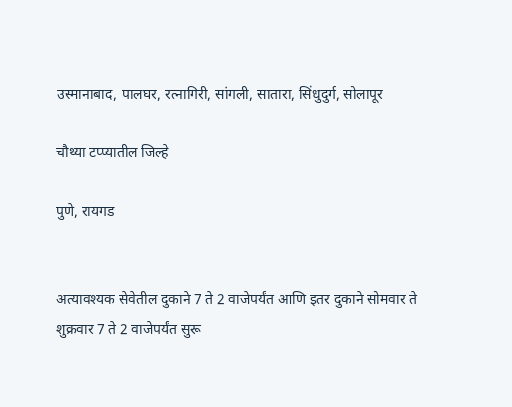उस्मानाबाद, पालघर, रत्नागिरी, सांगली, सातारा, सिंधुदुर्ग, सोलापूर

चौथ्या टप्प्यातील जिल्हे

पुणे, रायगड


अत्यावश्यक सेवेतील दुकाने 7 ते 2 वाजेपर्यंत आणि इतर दुकाने सोमवार ते शुक्रवार 7 ते 2 वाजेपर्यंत सुरू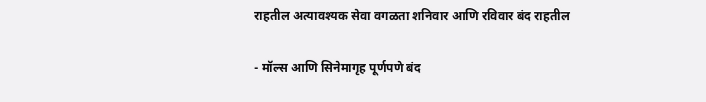राहतील अत्यावश्यक सेवा वगळता शनिवार आणि रविवार बंद राहतील

- मॉल्स आणि सिनेमागृह पूर्णपणे बंद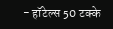- हॉटेल्स 50 टक्के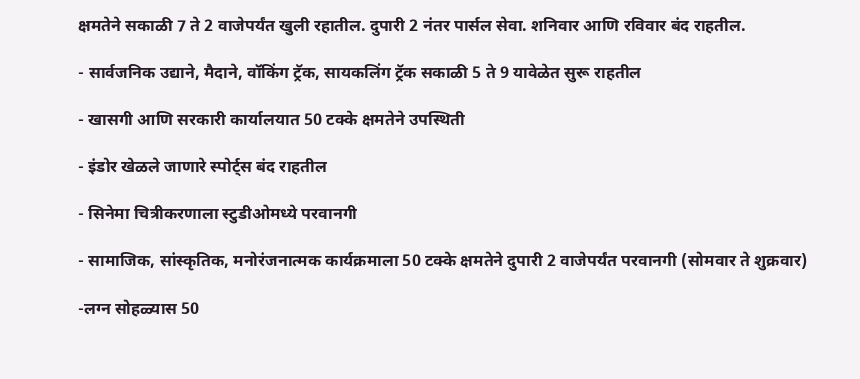क्षमतेने सकाळी 7 ते 2 वाजेपर्यंत खुली रहातील. दुपारी 2 नंतर पार्सल सेवा. शनिवार आणि रविवार बंद राहतील.

- सार्वजनिक उद्याने, मैदाने, वॉकिंग ट्रॅक, सायकलिंग ट्रॅक सकाळी 5 ते 9 यावेळेत सुरू राहतील

- खासगी आणि सरकारी कार्यालयात 50 टक्के क्षमतेने उपस्थिती

- इंडोर खेळले जाणारे स्पोर्ट्स बंद राहतील

- सिनेमा चित्रीकरणाला स्टुडीओमध्ये परवानगी

- सामाजिक, सांस्कृतिक, मनोरंजनात्मक कार्यक्रमाला 50 टक्के क्षमतेने दुपारी 2 वाजेपर्यंत परवानगी (सोमवार ते शुक्रवार)

-लग्न सोहळ्यास 50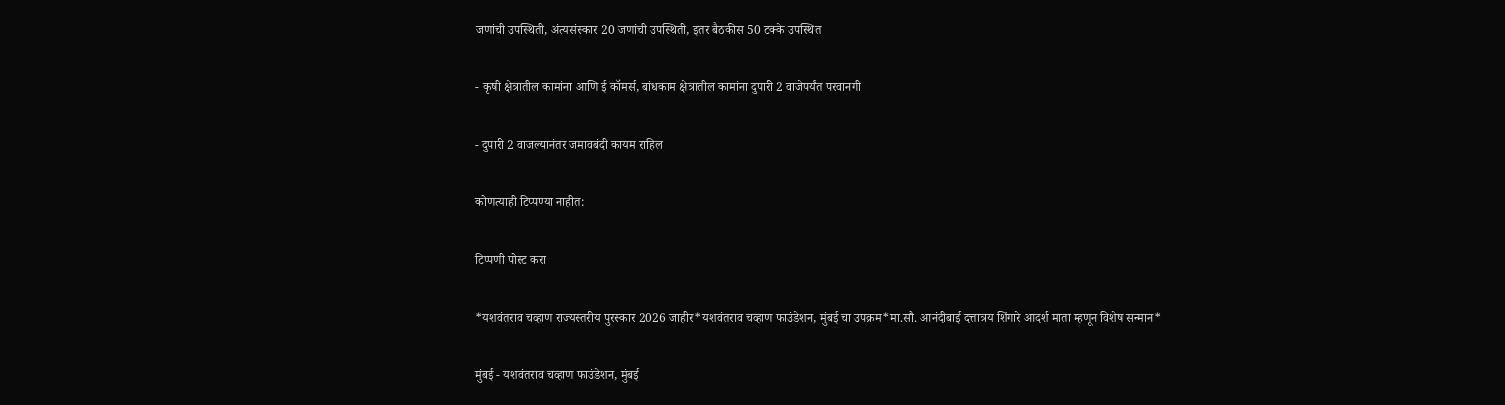जणांची उपस्थिती, अंत्यसंस्कार 20 जणांची उपस्थिती, इतर बैठकीस 50 टक्के उपस्थित

- कृषी क्षेत्रातील कामांना आणि ई कॉमर्स, बांधकाम क्षेत्रातील कामांना दुपारी 2 वाजेपर्यंत परवानगी

- दुपारी 2 वाजल्यानंतर जमावबंदी कायम राहिल

कोणत्याही टिप्पण्‍या नाहीत:

टिप्पणी पोस्ट करा

*यशवंतराव चव्हाण राज्यस्तरीय पुरस्कार 2026 जाहीर*यशवंतराव चव्हाण फाउंडेशन, मुंबई चा उपक्रम*मा.सौ. आनंदीबाई दत्तात्रय शिंगारे आदर्श माता म्हणून विशेष सन्मान*

मुंबई - यशवंतराव चव्हाण फाउंडेशन, मुंबई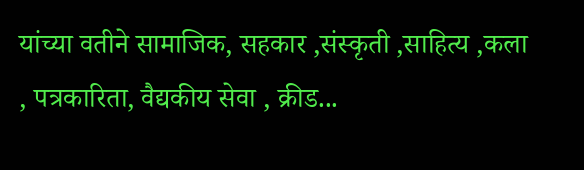यांच्या वतीने सामाजिक, सहकार ,संस्कृती ,साहित्य ,कला , पत्रकारिता, वैद्यकीय सेवा , क्रीड...